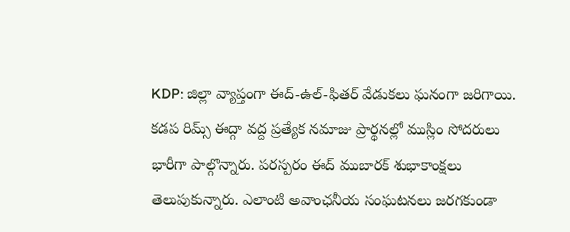KDP: జిల్లా వ్యాప్తంగా ఈద్-ఉల్-ఫితర్ వేడుకలు ఘనంగా జరిగాయి. కడప రిమ్స్ ఈద్గా వద్ద ప్రత్యేక నమాజు ప్రార్థనల్లో ముస్లిం సోదరులు భారీగా పాల్గొన్నారు. పరస్పరం ఈద్ ముబారక్ శుభాకాంక్షలు తెలుపుకున్నారు. ఎలాంటి అవాంఛనీయ సంఘటనలు జరగకుండా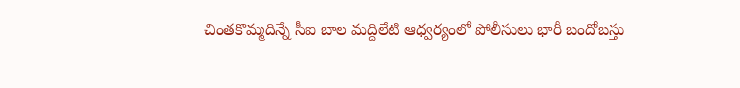చింతకొమ్మదిన్నే సీఐ బాల మద్దిలేటి ఆధ్వర్యంలో పోలీసులు భారీ బందోబస్తు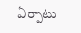ఏర్పాటు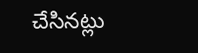చేసినట్లు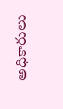అధికారులు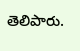తెలిపారు.